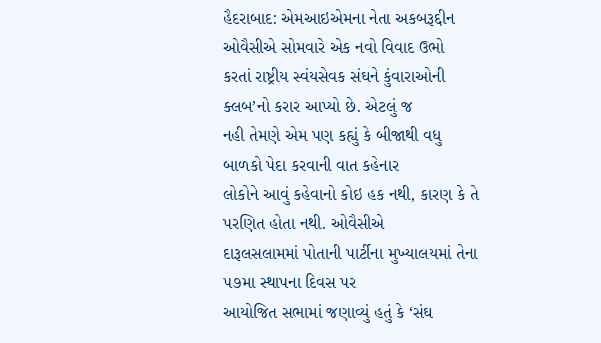હૈદરાબાદ: એમઆઇએમના નેતા અકબરૂદ્દીન ઓવૈસીએ સોમવારે એક નવો વિવાદ ઉભો
કરતાં રાષ્ટ્રીય સ્વંયસેવક સંઘને કુંવારાઓની ક્લબ’નો કરાર આપ્યો છે. એટલું જ
નહી તેમણે એમ પણ કહ્યું કે બીજાથી વધુ બાળકો પેદા કરવાની વાત કહેનાર
લોકોને આવું કહેવાનો કોઇ હક નથી, કારણ કે તે પરણિત હોતા નથી. ઓવૈસીએ
દારૂલસલામમાં પોતાની પાર્ટીના મુખ્યાલયમાં તેના ૫૭મા સ્થાપના દિવસ પર
આયોજિત સભામાં જણાવ્યું હતું કે ‘સંઘ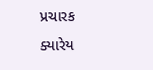પ્રચારક ક્યારેય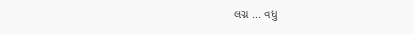લગ્ન ... વધુ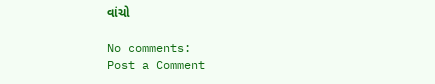વાંચો

No comments:
Post a Comment